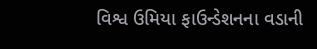વિશ્વ ઉમિયા ફાઉન્ડેશનના વડાની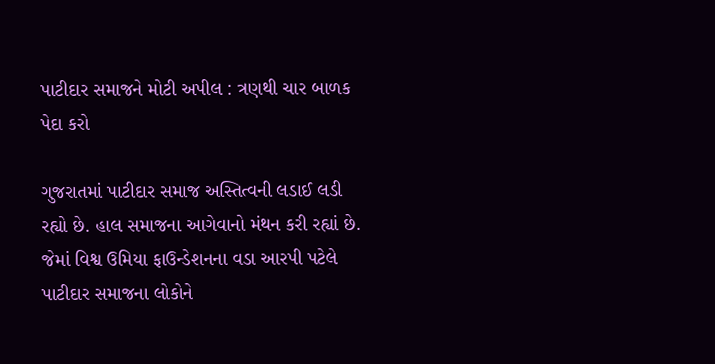પાટીદાર સમાજને મોટી અપીલ : ત્રણથી ચાર બાળક પેદા કરો

ગુજરાતમાં પાટીદાર સમાજ અસ્તિત્વની લડાઈ લડી રહ્યો છે. હાલ સમાજના આગેવાનો મંથન કરી રહ્યાં છે. જેમાં વિશ્વ ઉમિયા ફાઉન્ડેશનના વડા આરપી પટેલે પાટીદાર સમાજના લોકોને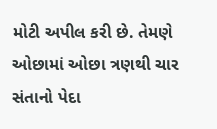મોટી અપીલ કરી છે. તેમણે ઓછામાં ઓછા ત્રણથી ચાર સંતાનો પેદા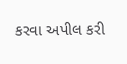કરવા અપીલ કરી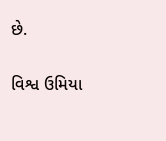છે.

વિશ્વ ઉમિયા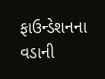ફાઉન્ડેશનના વડાની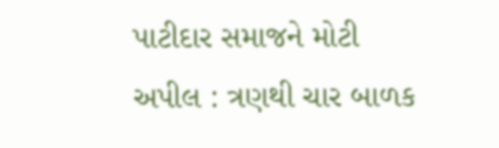પાટીદાર સમાજને મોટી અપીલ : ત્રણથી ચાર બાળક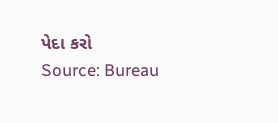પેદા કરો
Source: Bureau